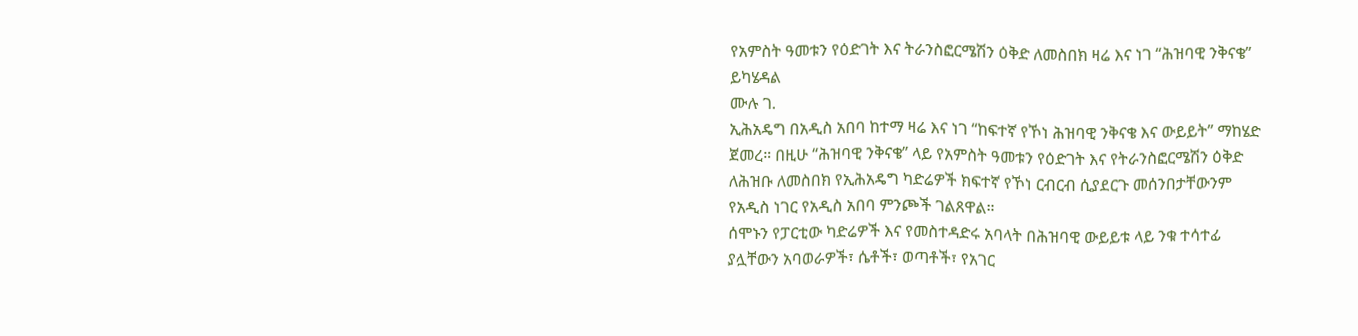የአምስት ዓመቱን የዕድገት እና ትራንስፎርሜሽን ዕቅድ ለመስበክ ዛሬ እና ነገ “ሕዝባዊ ንቅናቄ” ይካሄዳል
ሙሉ ገ.
ኢሕአዴግ በአዲስ አበባ ከተማ ዛሬ እና ነገ “ከፍተኛ የኾነ ሕዝባዊ ንቅናቄ እና ውይይት” ማከሄድ ጀመረ። በዚሁ “ሕዝባዊ ንቅናቄ” ላይ የአምስት ዓመቱን የዕድገት እና የትራንስፎርሜሽን ዕቅድ ለሕዝቡ ለመስበክ የኢሕአዴግ ካድሬዎች ክፍተኛ የኾነ ርብርብ ሲያደርጉ መሰንበታቸውንም የአዲስ ነገር የአዲስ አበባ ምንጮች ገልጸዋል።
ሰሞኑን የፓርቲው ካድሬዎች እና የመስተዳድሩ አባላት በሕዝባዊ ውይይቱ ላይ ንቁ ተሳተፊ ያሏቸውን አባወራዎች፣ ሴቶች፣ ወጣቶች፣ የአገር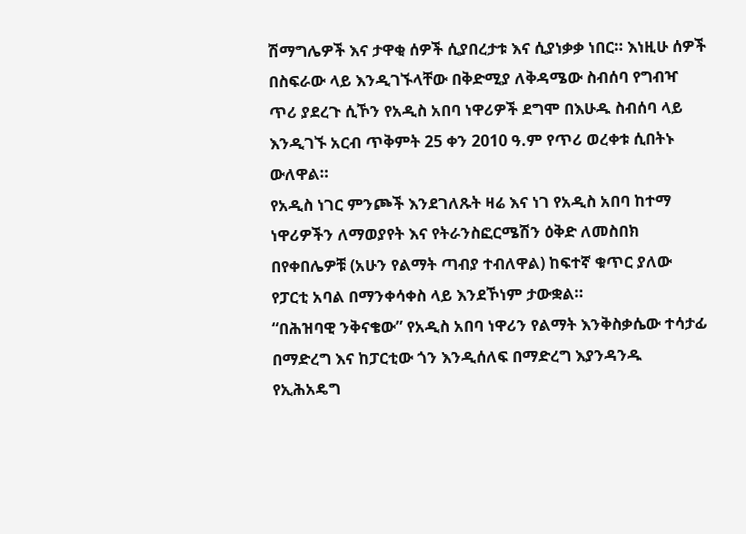ሽማግሌዎች እና ታዋቂ ሰዎች ሲያበረታቱ እና ሲያነቃቃ ነበር። እነዚሁ ሰዎች በስፍራው ላይ እንዲገኙላቸው በቅድሚያ ለቅዳሜው ስብሰባ የግብዣ ጥሪ ያደረጉ ሲኾን የአዲስ አበባ ነዋሪዎች ደግሞ በእሁዱ ስብሰባ ላይ እንዲገኙ አርብ ጥቅምት 25 ቀን 2010 ዓ.ም የጥሪ ወረቀቱ ሲበትኑ ውለዋል።
የአዲስ ነገር ምንጮች እንደገለጹት ዛሬ እና ነገ የአዲስ አበባ ከተማ ነዋሪዎችን ለማወያየት እና የትራንስፎርሜሽን ዕቅድ ለመስበክ በየቀበሌዎቹ (አሁን የልማት ጣብያ ተብለዋል) ከፍተኛ ቁጥር ያለው የፓርቲ አባል በማንቀሳቀስ ላይ እንደኾነም ታውቋል።
“በሕዝባዊ ንቅናቄው” የአዲስ አበባ ነዋሪን የልማት እንቅስቃሴው ተሳታፊ በማድረግ እና ከፓርቲው ጎን እንዲሰለፍ በማድረግ እያንዳንዱ የኢሕአዴግ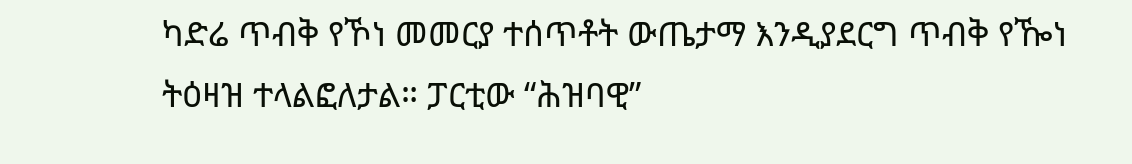ካድሬ ጥብቅ የኾነ መመርያ ተሰጥቶት ውጤታማ እንዲያደርግ ጥብቅ የዀነ ትዕዛዝ ተላልፎለታል። ፓርቲው “ሕዝባዊ”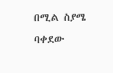በሚል ስያሜ ባቀደው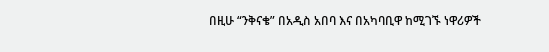በዚሁ “ንቅናቄ” በአዲስ አበባ እና በአካባቢዋ ከሚገኙ ነዋሪዎች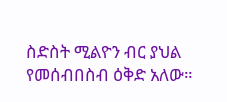ስድስት ሚልዮን ብር ያህል የመሰብበስብ ዕቅድ አለው።